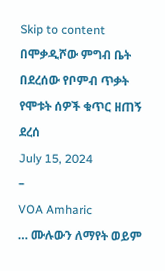Skip to content
በሞቃዲሾው ምግብ ቤት በደረሰው የቦምብ ጥቃት የሞቱት ሰዎች ቁጥር ዘጠኝ ደረሰ
July 15, 2024
–
VOA Amharic
… ሙሉውን ለማየት ወይም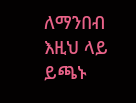ለማንበብ እዚህ ላይ ይጫኑ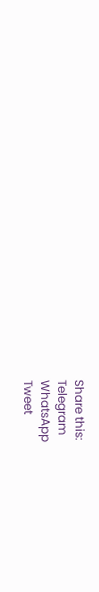Share this:
Telegram
WhatsApp
Tweet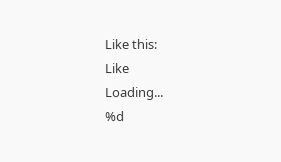Like this:
Like
Loading...
%d